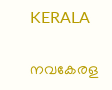KERALA

നവകേരള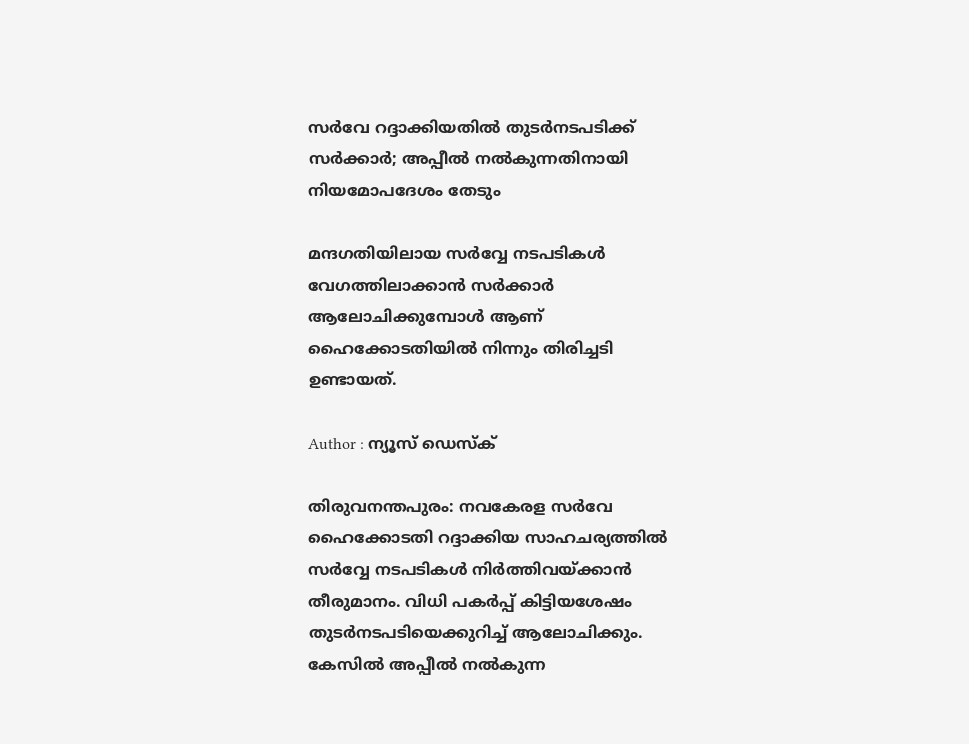സര്‍വേ റദ്ദാക്കിയതില്‍ തുടര്‍നടപടിക്ക് സര്‍ക്കാര്‍; അപ്പീല്‍ നല്‍കുന്നതിനായി നിയമോപദേശം തേടും

മന്ദഗതിയിലായ സര്‍വ്വേ നടപടികള്‍ വേഗത്തിലാക്കാന്‍ സര്‍ക്കാര്‍ ആലോചിക്കുമ്പോള്‍ ആണ് ഹൈക്കോടതിയില്‍ നിന്നും തിരിച്ചടി ഉണ്ടായത്.

Author : ന്യൂസ് ഡെസ്ക്

തിരുവനന്തപുരം: നവകേരള സര്‍വേ ഹൈക്കോടതി റദ്ദാക്കിയ സാഹചര്യത്തില്‍ സര്‍വ്വേ നടപടികള്‍ നിര്‍ത്തിവയ്ക്കാന്‍ തീരുമാനം. വിധി പകര്‍പ്പ് കിട്ടിയശേഷം തുടര്‍നടപടിയെക്കുറിച്ച് ആലോചിക്കും. കേസില്‍ അപ്പീല്‍ നല്‍കുന്ന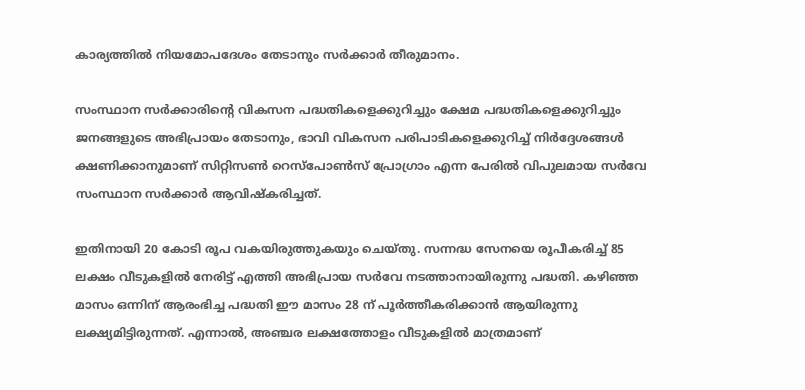കാര്യത്തില്‍ നിയമോപദേശം തേടാനും സര്‍ക്കാര്‍ തീരുമാനം.

സംസ്ഥാന സര്‍ക്കാരിന്റെ വികസന പദ്ധതികളെക്കുറിച്ചും ക്ഷേമ പദ്ധതികളെക്കുറിച്ചും ജനങ്ങളുടെ അഭിപ്രായം തേടാനും, ഭാവി വികസന പരിപാടികളെക്കുറിച്ച് നിര്‍ദ്ദേശങ്ങള്‍ ക്ഷണിക്കാനുമാണ് സിറ്റിസണ്‍ റെസ്‌പോണ്‍സ് പ്രോഗ്രാം എന്ന പേരില്‍ വിപുലമായ സര്‍വേ സംസ്ഥാന സര്‍ക്കാര്‍ ആവിഷ്‌കരിച്ചത്.

ഇതിനായി 20 കോടി രൂപ വകയിരുത്തുകയും ചെയ്തു. സന്നദ്ധ സേനയെ രൂപീകരിച്ച് 85 ലക്ഷം വീടുകളില്‍ നേരിട്ട് എത്തി അഭിപ്രായ സര്‍വേ നടത്താനായിരുന്നു പദ്ധതി. കഴിഞ്ഞ മാസം ഒന്നിന് ആരംഭിച്ച പദ്ധതി ഈ മാസം 28 ന് പൂര്‍ത്തീകരിക്കാന്‍ ആയിരുന്നു ലക്ഷ്യമിട്ടിരുന്നത്. എന്നാല്‍, അഞ്ചര ലക്ഷത്തോളം വീടുകളില്‍ മാത്രമാണ്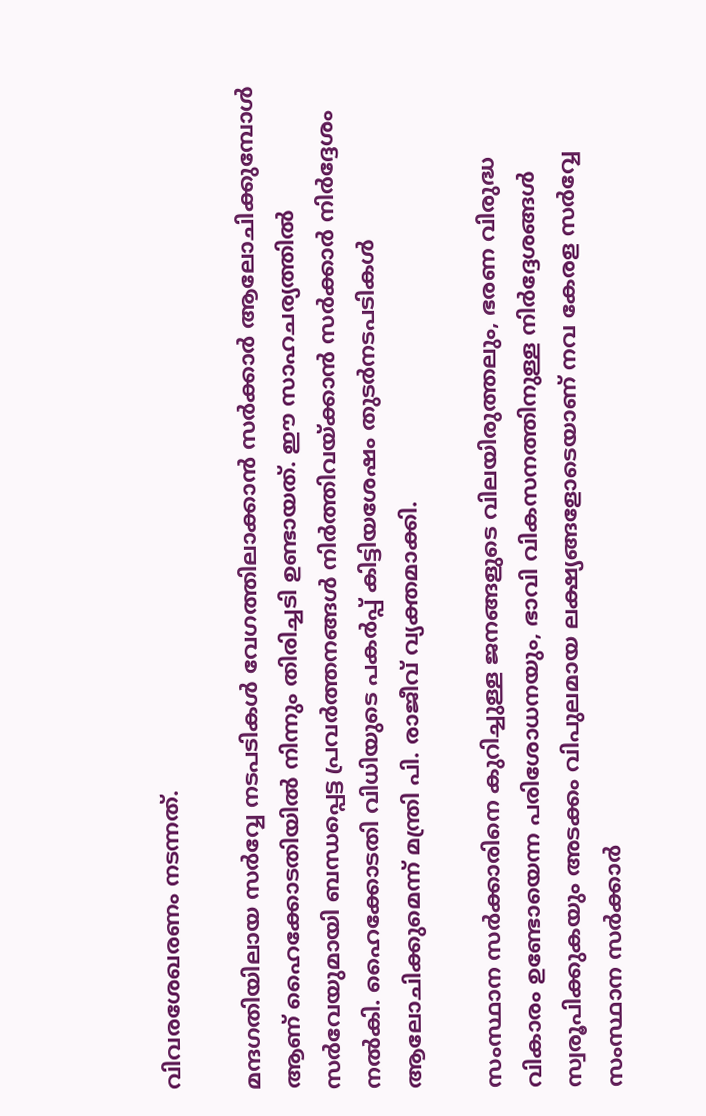വിവരശേഖരണം നടന്നത്.

മന്ദഗതിയിലായ സര്‍വ്വേ നടപടികള്‍ വേഗത്തിലാക്കാന്‍ സര്‍ക്കാര്‍ ആലോചിക്കുമ്പോള്‍ ആണ് ഹൈക്കോടതിയില്‍ നിന്നും തിരിച്ചടി ഉണ്ടായത്. ഈ സാഹചര്യത്തില്‍ സര്‍വേയുമായി ബന്ധപ്പെട്ട പ്രവര്‍ത്തനങ്ങള്‍ നിര്‍ത്തിവയ്ക്കാന്‍ സര്‍ക്കാര്‍ നിര്‍ദ്ദേശം നല്‍കി. ഹൈക്കോടതി വിധിയുടെ പകര്‍പ്പ് കിട്ടിയശേഷം തുടര്‍നടപടികള്‍ ആലോചിക്കുമെന്ന് മന്ത്രി പി. രാജീവ് വ്യക്തമാക്കി.

സംസ്ഥാന സര്‍ക്കാരിനെ കുറിച്ചുള്ള ജനങ്ങളുടെ വിലയിരുത്തലും, ഭരണ വിരുദ്ധ വികാരം ഉണ്ടോയെന്ന പരിശോധനയും, ഭാവി വികസനത്തിനുള്ള നിര്‍ദ്ദേശങ്ങള്‍ സ്വരൂപിക്കുകയും അടക്കം വിപുലമായ ലക്ഷ്യങ്ങളോടെയാണ് നവ കേരള സര്‍വ്വേ സംസ്ഥാന സര്‍ക്കാര്‍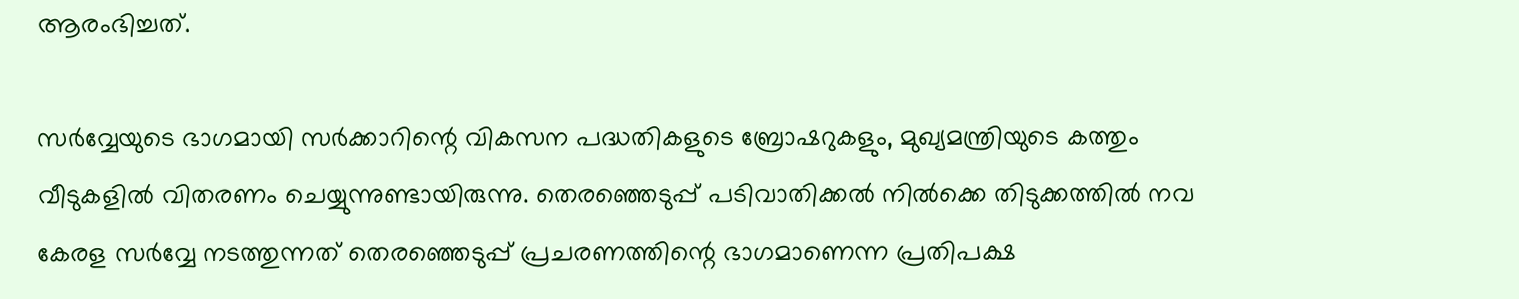ആരംഭിച്ചത്.

സര്‍വ്വേയുടെ ഭാഗമായി സര്‍ക്കാറിന്റെ വികസന പദ്ധതികളുടെ ബ്രോഷറുകളും, മുഖ്യമന്ത്രിയുടെ കത്തും വീടുകളില്‍ വിതരണം ചെയ്യുന്നുണ്ടായിരുന്നു. തെരഞ്ഞെടുപ്പ് പടിവാതിക്കല്‍ നില്‍ക്കെ തിടുക്കത്തില്‍ നവ കേരള സര്‍വ്വേ നടത്തുന്നത് തെരഞ്ഞെടുപ്പ് പ്രചരണത്തിന്റെ ഭാഗമാണെന്ന പ്രതിപക്ഷ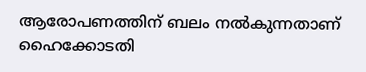ആരോപണത്തിന് ബലം നല്‍കുന്നതാണ് ഹൈക്കോടതി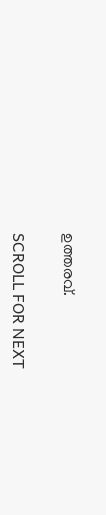ഉത്തരവ്.

SCROLL FOR NEXT